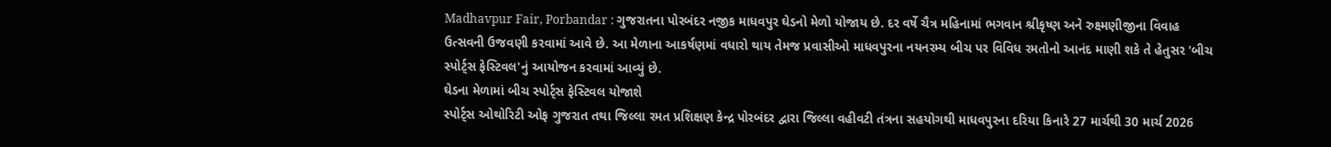Madhavpur Fair, Porbandar : ગુજરાતના પોરબંદર નજીક માધવપુર ઘેડનો મેળો યોજાય છે. દર વર્ષે ચૈત્ર મહિનામાં ભગવાન શ્રીકૃષ્ણ અને રુક્ષ્મણીજીના વિવાહ ઉત્સવની ઉજવણી કરવામાં આવે છે. આ મેળાના આકર્ષણમાં વધારો થાય તેમજ પ્રવાસીઓ માધવપુરના નયનરમ્ય બીચ પર વિવિધ રમતોનો આનંદ માણી શકે તે હેતુસર 'બીચ સ્પોર્ટ્સ ફેસ્ટિવલ'નું આયોજન કરવામાં આવ્યું છે.
ઘેડના મેળામાં બીચ સ્પોર્ટ્સ ફેસ્ટિવલ યોજાશે
સ્પોર્ટ્સ ઓથોરિટી ઓફ ગુજરાત તથા જિલ્લા રમત પ્રશિક્ષણ કેન્દ્ર પોરબંદર દ્વારા જિલ્લા વહીવટી તંત્રના સહયોગથી માધવપુરના દરિયા કિનારે 27 માર્ચથી 30 માર્ચ 2026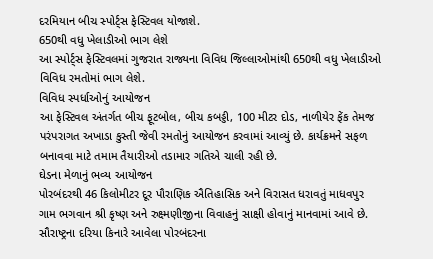દરમિયાન બીચ સ્પોર્ટ્સ ફેસ્ટિવલ યોજાશે.
650થી વધુ ખેલાડીઓ ભાગ લેશે
આ સ્પોર્ટ્સ ફેસ્ટિવલમાં ગુજરાત રાજ્યના વિવિધ જિલ્લાઓમાંથી 650થી વધુ ખેલાડીઓ વિવિધ રમતોમાં ભાગ લેશે.
વિવિધ સ્પર્ધાઓનું આયોજન
આ ફેસ્ટિવલ અંતર્ગત બીચ ફૂટબોલ, બીચ કબડ્ડી, 100 મીટર દોડ, નાળીયેર ફેંક તેમજ પરંપરાગત અખાડા કુસ્તી જેવી રમતોનું આયોજન કરવામાં આવ્યું છે. કાર્યક્રમને સફળ બનાવવા માટે તમામ તૈયારીઓ તડામાર ગતિએ ચાલી રહી છે.
ઘેડના મેળાનું ભવ્ય આયોજન
પોરબંદરથી 46 કિલોમીટર દૂર પૌરાણિક ઐતિહાસિક અને વિરાસત ધરાવતું માધવપુર ગામ ભગવાન શ્રી કૃષ્ણ અને રુક્ષ્મણીજીના વિવાહનું સાક્ષી હોવાનું માનવામાં આવે છે. સૌરાષ્ટ્રના દરિયા કિનારે આવેલા પોરબંદરના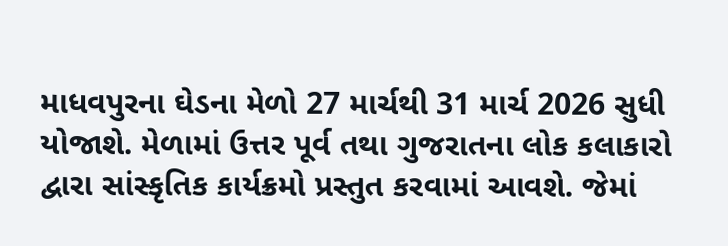માધવપુરના ઘેડના મેળો 27 માર્ચથી 31 માર્ચ 2026 સુધી યોજાશે. મેળામાં ઉત્તર પૂર્વ તથા ગુજરાતના લોક કલાકારો દ્વારા સાંસ્કૃતિક કાર્યક્રમો પ્રસ્તુત કરવામાં આવશે. જેમાં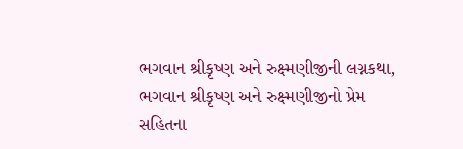ભગવાન શ્રીકૃષ્ણ અને રુક્ષ્મણીજીની લગ્નકથા, ભગવાન શ્રીકૃષ્ણ અને રુક્ષ્મણીજીનો પ્રેમ સહિતના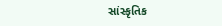સાંસ્કૃતિક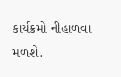કાર્યક્રમો નીહાળવા મળશે.